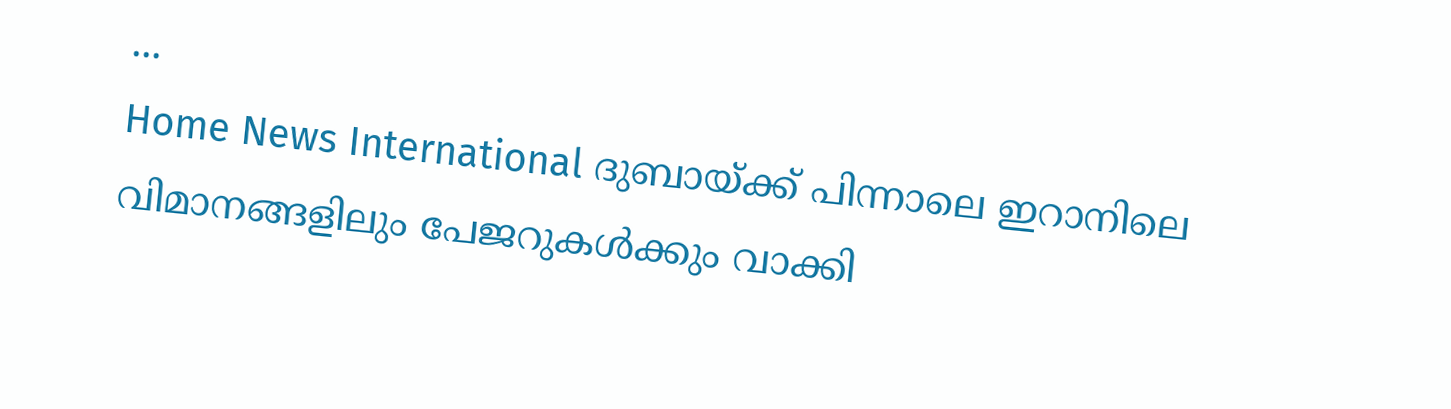...
Home News International ദുബായ്ക്ക് പിന്നാലെ ഇറാനിലെ വിമാനങ്ങളിലും പേജറുകള്‍ക്കും വാക്കി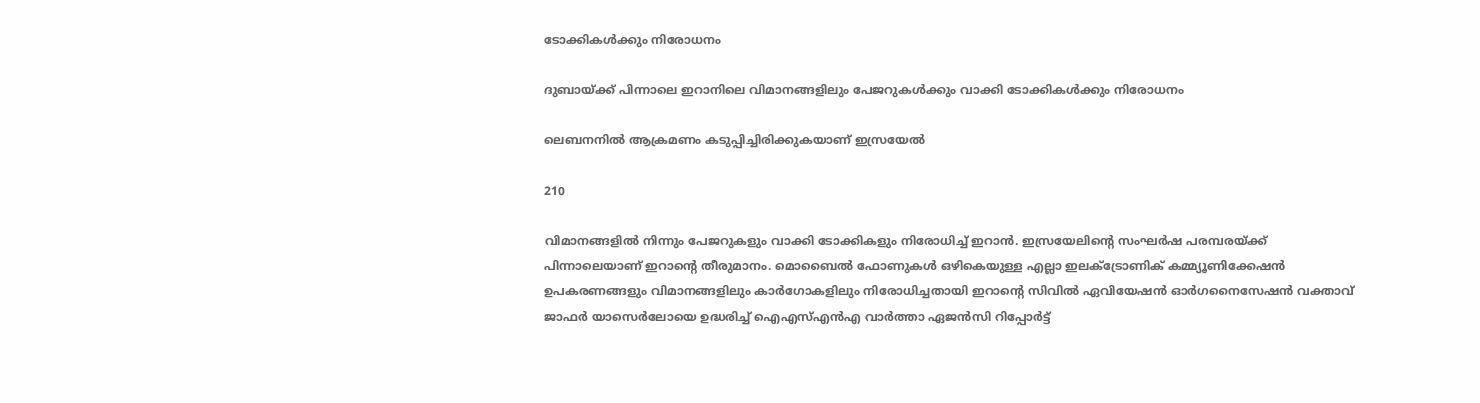ടോക്കികള്‍ക്കും നിരോധനം

ദുബായ്ക്ക് പിന്നാലെ ഇറാനിലെ വിമാനങ്ങളിലും പേജറുകള്‍ക്കും വാക്കി ടോക്കികള്‍ക്കും നിരോധനം

ലെബനനില്‍ ആക്രമണം കടുപ്പിച്ചിരിക്കുകയാണ് ഇസ്രയേല്‍

210

വിമാനങ്ങളില്‍ നിന്നും പേജറുകളും വാക്കി ടോക്കികളും നിരോധിച്ച് ഇറാന്‍. ഇസ്രയേലിൻ്റെ സംഘര്‍ഷ പരമ്പരയ്ക്ക് പിന്നാലെയാണ് ഇറാൻ്റെ തീരുമാനം. മൊബൈല്‍ ഫോണുകള്‍ ഒഴികെയുള്ള എല്ലാ ഇലക്ട്രോണിക് കമ്മ്യൂണിക്കേഷന്‍ ഉപകരണങ്ങളും വിമാനങ്ങളിലും കാര്‍ഗോകളിലും നിരോധിച്ചതായി ഇറാൻ്റെ സിവില്‍ ഏവിയേഷന്‍ ഓര്‍ഗനൈസേഷന്‍ വക്താവ് ജാഫര്‍ യാസെര്‍ലോയെ ഉദ്ധരിച്ച് ഐഎസ്എന്‍എ വാര്‍ത്താ ഏജന്‍സി റിപ്പോര്‍ട്ട്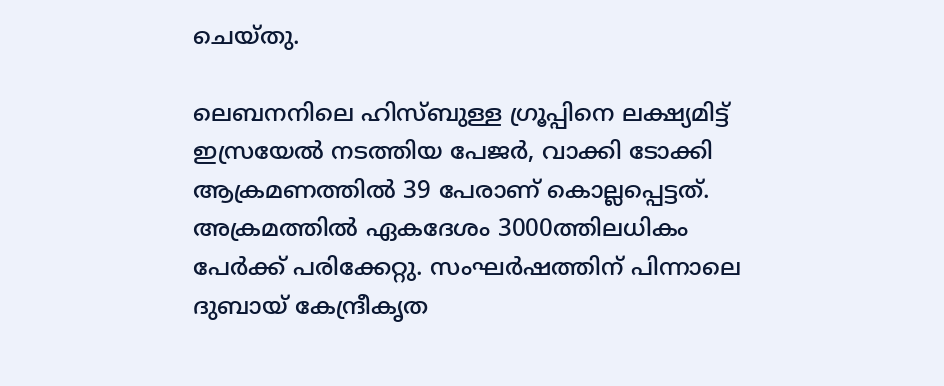ചെയ്‌തു.

ലെബനനിലെ ഹിസ്ബുള്ള ഗ്രൂപ്പിനെ ലക്ഷ്യമിട്ട് ഇസ്രയേല്‍ നടത്തിയ പേജര്‍, വാക്കി ടോക്കി ആക്രമണത്തില്‍ 39 പേരാണ് കൊല്ലപ്പെട്ടത്. അക്രമത്തില്‍ ഏകദേശം 3000ത്തിലധികം പേര്‍ക്ക് പരിക്കേറ്റു. സംഘര്‍ഷത്തിന് പിന്നാലെ ദുബായ് കേന്ദ്രീകൃത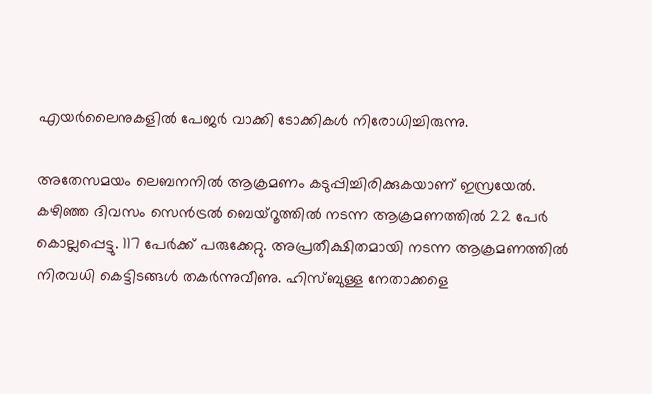എയര്‍ലൈനുകളില്‍ പേജര്‍ വാക്കി ടോക്കികള്‍ നിരോധിച്ചിരുന്നു.

അതേസമയം ലെബനനില്‍ ആക്രമണം കടുപ്പിച്ചിരിക്കുകയാണ് ഇസ്രയേല്‍. കഴിഞ്ഞ ദിവസം സെന്‍ട്രല്‍ ബെയ്റൂത്തില്‍ നടന്ന ആക്രമണത്തില്‍ 22 പേര്‍ കൊല്ലപ്പെട്ടു. 117 പേര്‍ക്ക് പരുക്കേറ്റു. അപ്രതീക്ഷിതമായി നടന്ന ആക്രമണത്തില്‍ നിരവധി കെട്ടിടങ്ങള്‍ തകര്‍ന്നുവീണു. ഹിസ്ബുള്ള നേതാക്കളെ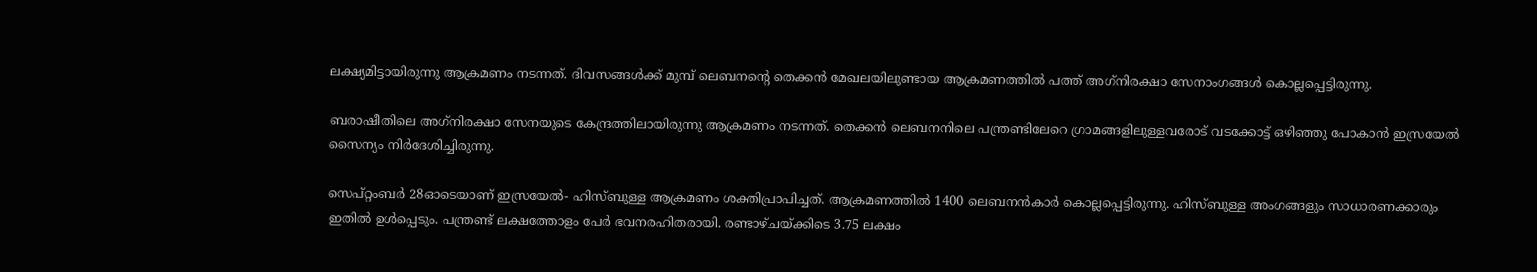ലക്ഷ്യമിട്ടായിരുന്നു ആക്രമണം നടന്നത്. ദിവസങ്ങള്‍ക്ക് മുമ്പ് ലെബനൻ്റെ തെക്കന്‍ മേഖലയിലുണ്ടായ ആക്രമണത്തില്‍ പത്ത് അഗ്‌നിരക്ഷാ സേനാംഗങ്ങള്‍ കൊല്ലപ്പെട്ടിരുന്നു.

ബരാഷീതിലെ അഗ്‌നിരക്ഷാ സേനയുടെ കേന്ദ്രത്തിലായിരുന്നു ആക്രമണം നടന്നത്. തെക്കന്‍ ലെബനനിലെ പന്ത്രണ്ടിലേറെ ഗ്രാമങ്ങളിലുള്ളവരോട് വടക്കോട്ട് ഒഴിഞ്ഞു പോകാന്‍ ഇസ്രയേല്‍ സൈന്യം നിര്‍ദേശിച്ചിരുന്നു.

സെപ്റ്റംബര്‍ 28ഓടെയാണ് ഇസ്രയേല്‍- ഹിസ്ബുള്ള ആക്രമണം ശക്തിപ്രാപിച്ചത്. ആക്രമണത്തില്‍ 1400 ലെബനന്‍കാര്‍ കൊല്ലപ്പെട്ടിരുന്നു. ഹിസ്ബുള്ള അംഗങ്ങളും സാധാരണക്കാരും ഇതില്‍ ഉള്‍പ്പെടും. പന്ത്രണ്ട് ലക്ഷത്തോളം പേര്‍ ഭവനരഹിതരായി. രണ്ടാഴ്‌ചയ്ക്കിടെ 3.75 ലക്ഷം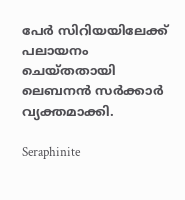പേര്‍ സിറിയയിലേക്ക് പലായനം ചെയ്‌തതായി ലെബനന്‍ സര്‍ക്കാര്‍ വ്യക്തമാക്കി.

Seraphinite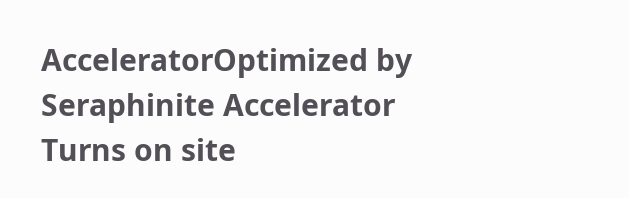AcceleratorOptimized by Seraphinite Accelerator
Turns on site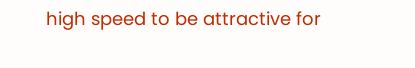high speed to be attractive for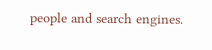people and search engines.